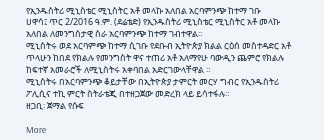የኢንዱስትሪ ሚኒስቴር ሚኒስትር አቶ መላኩ አለበል አርባምንጭ ከተማ ገቡ
ሀዋሳ፤ ጥር 2/2016 ዓ.ም. (ደሬቴድ) የኢንዱስትሪ ሚኒስቴር ሚኒስትር አቶ መላኩ አለበል ለመንግስታዊ ስራ አርባምንጭ ከተማ ገብተዋል፡፡
ሚኒስትሩ ወደ አርባምጭ ከተማ ሲገቡ የደቡብ ኢትዮጵያ ክልል ርዕሰ መስተዳድር አቶ ጥላሁን ከበደ የክልሉ የመንግስት ዋና ተጠሪ አቶ አለማየሁ ባውዲን ጨምሮ የክልሉ ከፍተኛ አመራሮች ለሚኒስትሩ አቀባበል አድርገውላቸዋል ።
ሚኒስትሩ በአርባምንጭ ቆይታቸው በኢትዮጵያ ታምርት መርሃ ግብር የኢንዱስትሪ ፖሊሲና ተኪ ምርት ስትራቴጂ በተዘጋጀው መድረክ ላይ ይሳተፋሉ።
ዘጋቢ፡ ጀማል የሱፍ

More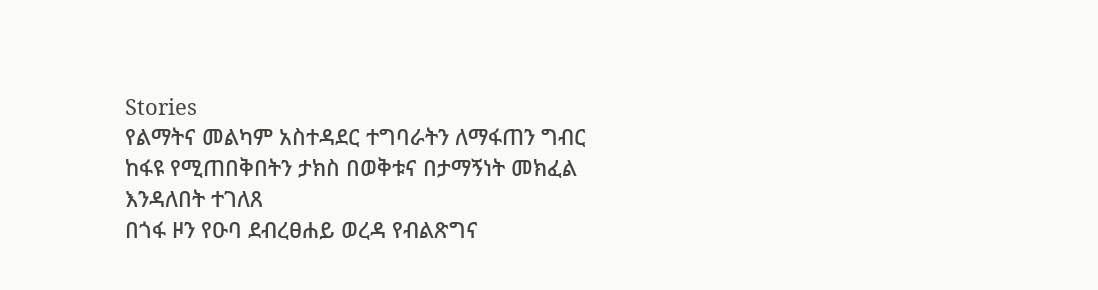Stories
የልማትና መልካም አስተዳደር ተግባራትን ለማፋጠን ግብር ከፋዩ የሚጠበቅበትን ታክስ በወቅቱና በታማኝነት መክፈል እንዳለበት ተገለጸ
በጎፋ ዞን የዑባ ደብረፀሐይ ወረዳ የብልጽግና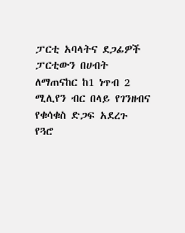ፓርቲ አባላትና ደጋፊዎች ፓርቲውን በሀብት ለማጠናከር ከ1 ነጥብ 2 ሚሊየን ብር በላይ የገንዘብና የቁሳቁስ ድጋፍ አደረጉ
የጓሮ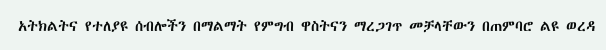አትክልትና የተለያዩ ሰብሎችን በማልማት የምግብ ዋስትናን ማረጋገጥ መቻላቸውን በጠምባሮ ልዩ ወረዳ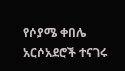የሶያሜ ቀበሌ አርሶአደሮች ተናገሩ